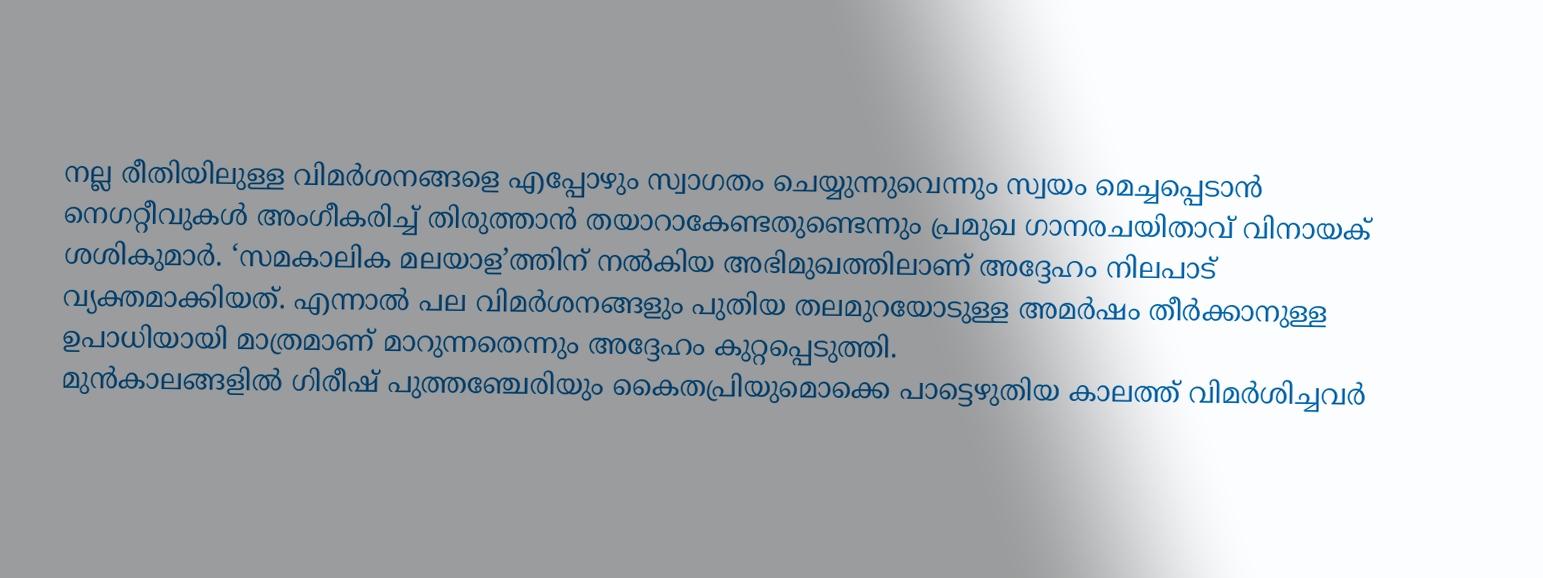നല്ല രീതിയിലുള്ള വിമർശനങ്ങളെ എപ്പോഴും സ്വാഗതം ചെയ്യുന്നുവെന്നും സ്വയം മെച്ചപ്പെടാൻ നെഗറ്റീവുകൾ അംഗീകരിച്ച് തിരുത്താൻ തയാറാകേണ്ടതുണ്ടെന്നും പ്രമുഖ ഗാനരചയിതാവ് വിനായക് ശശികുമാർ. ‘സമകാലിക മലയാള’ത്തിന് നൽകിയ അഭിമുഖത്തിലാണ് അദ്ദേഹം നിലപാട് വ്യക്തമാക്കിയത്. എന്നാൽ പല വിമർശനങ്ങളും പുതിയ തലമുറയോടുള്ള അമർഷം തീർക്കാനുള്ള ഉപാധിയായി മാത്രമാണ് മാറുന്നതെന്നും അദ്ദേഹം കുറ്റപ്പെടുത്തി.
മുൻകാലങ്ങളിൽ ഗിരീഷ് പുത്തഞ്ചേരിയും കൈതപ്രിയുമൊക്കെ പാട്ടെഴുതിയ കാലത്ത് വിമർശിച്ചവർ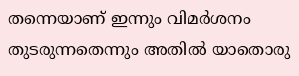തന്നെയാണ് ഇന്നും വിമർശനം തുടരുന്നതെന്നും അതിൽ യാതൊരു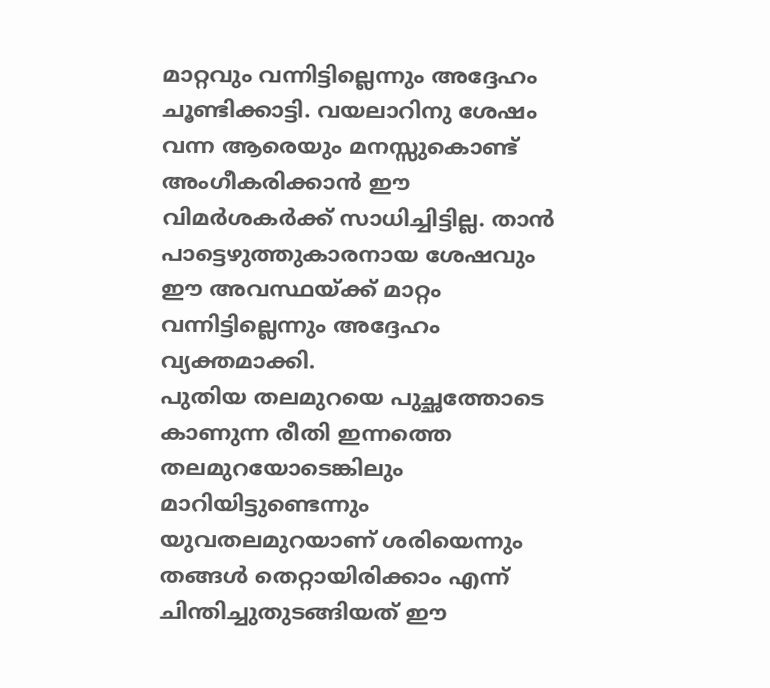മാറ്റവും വന്നിട്ടില്ലെന്നും അദ്ദേഹം ചൂണ്ടിക്കാട്ടി. വയലാറിനു ശേഷം വന്ന ആരെയും മനസ്സുകൊണ്ട് അംഗീകരിക്കാൻ ഈ വിമർശകർക്ക് സാധിച്ചിട്ടില്ല. താൻ പാട്ടെഴുത്തുകാരനായ ശേഷവും ഈ അവസ്ഥയ്ക്ക് മാറ്റം വന്നിട്ടില്ലെന്നും അദ്ദേഹം വ്യക്തമാക്കി.
പുതിയ തലമുറയെ പുച്ഛത്തോടെ കാണുന്ന രീതി ഇന്നത്തെ തലമുറയോടെങ്കിലും മാറിയിട്ടുണ്ടെന്നും യുവതലമുറയാണ് ശരിയെന്നും തങ്ങൾ തെറ്റായിരിക്കാം എന്ന് ചിന്തിച്ചുതുടങ്ങിയത് ഈ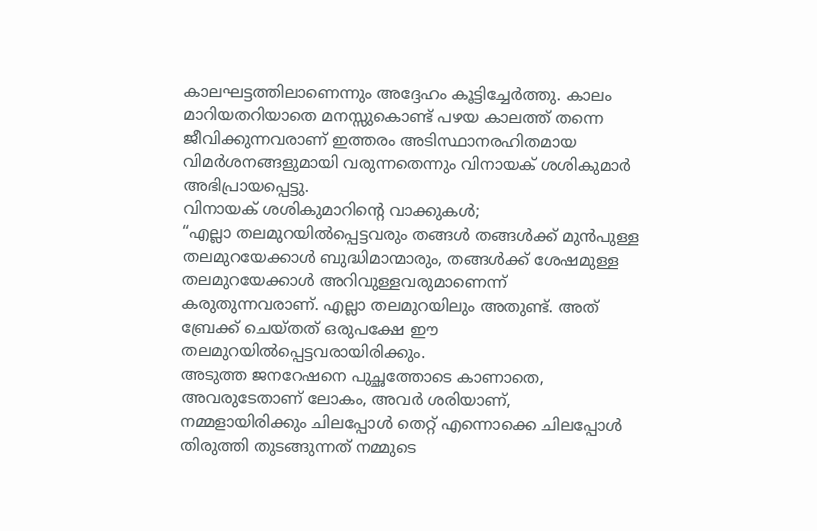കാലഘട്ടത്തിലാണെന്നും അദ്ദേഹം കൂട്ടിച്ചേർത്തു. കാലം മാറിയതറിയാതെ മനസ്സുകൊണ്ട് പഴയ കാലത്ത് തന്നെ ജീവിക്കുന്നവരാണ് ഇത്തരം അടിസ്ഥാനരഹിതമായ വിമർശനങ്ങളുമായി വരുന്നതെന്നും വിനായക് ശശികുമാർ അഭിപ്രായപ്പെട്ടു.
വിനായക് ശശികുമാറിന്റെ വാക്കുകൾ;
“എല്ലാ തലമുറയിൽപ്പെട്ടവരും തങ്ങൾ തങ്ങൾക്ക് മുൻപുള്ള തലമുറയേക്കാൾ ബുദ്ധിമാന്മാരും, തങ്ങൾക്ക് ശേഷമുള്ള തലമുറയേക്കാൾ അറിവുള്ളവരുമാണെന്ന് കരുതുന്നവരാണ്. എല്ലാ തലമുറയിലും അതുണ്ട്. അത് ബ്രേക്ക് ചെയ്തത് ഒരുപക്ഷേ ഈ തലമുറയിൽപ്പെട്ടവരായിരിക്കും.
അടുത്ത ജനറേഷനെ പുച്ഛത്തോടെ കാണാതെ, അവരുടേതാണ് ലോകം, അവർ ശരിയാണ്, നമ്മളായിരിക്കും ചിലപ്പോൾ തെറ്റ് എന്നൊക്കെ ചിലപ്പോൾ തിരുത്തി തുടങ്ങുന്നത് നമ്മുടെ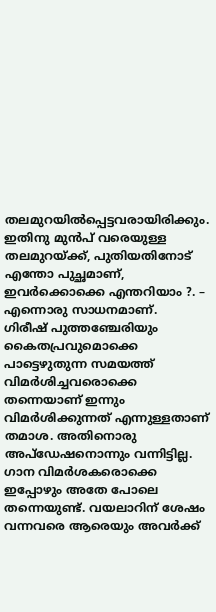തലമുറയിൽപ്പെട്ടവരായിരിക്കും. ഇതിനു മുൻപ് വരെയുള്ള തലമുറയ്ക്ക്, പുതിയതിനോട് എന്തോ പുച്ഛമാണ്, ഇവർക്കൊക്കെ എന്തറിയാം ?. – എന്നൊരു സാധനമാണ്.
ഗിരീഷ് പുത്തഞ്ചേരിയും കൈതപ്രവുമൊക്കെ പാട്ടെഴുതുന്ന സമയത്ത് വിമർശിച്ചവരൊക്കെ തന്നെയാണ് ഇന്നും വിമർശിക്കുന്നത് എന്നുള്ളതാണ് തമാശ. അതിനൊരു അപ്ഡേഷനൊന്നും വന്നിട്ടില്ല. ഗാന വിമർശകരൊക്കെ ഇപ്പോഴും അതേ പോലെ തന്നെയുണ്ട്. വയലാറിന് ശേഷം വന്നവരെ ആരെയും അവർക്ക്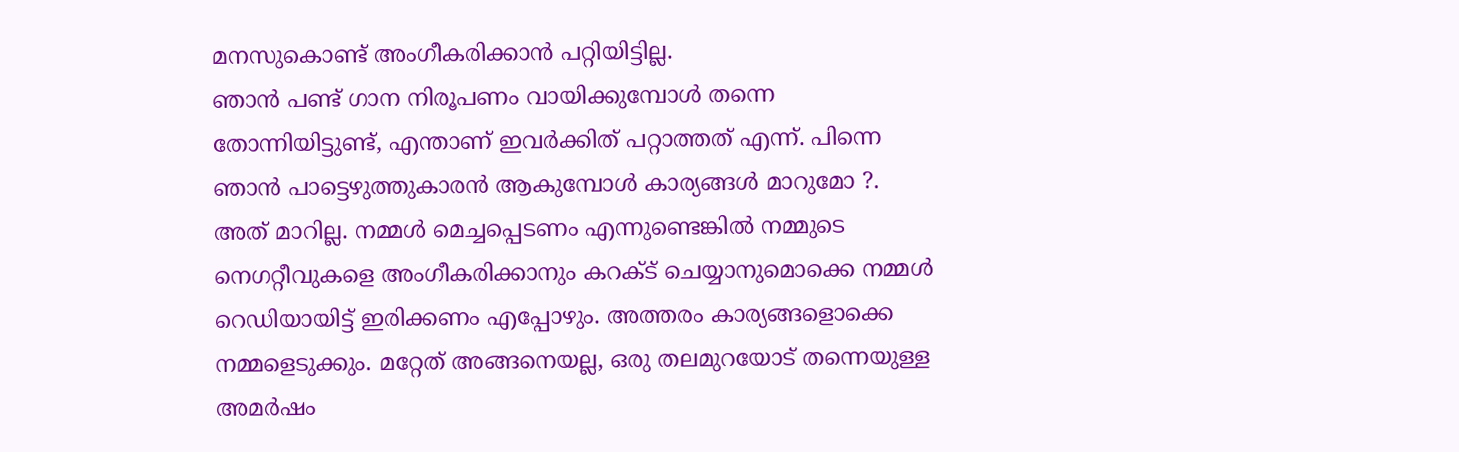മനസുകൊണ്ട് അംഗീകരിക്കാൻ പറ്റിയിട്ടില്ല.
ഞാൻ പണ്ട് ഗാന നിരൂപണം വായിക്കുമ്പോൾ തന്നെ തോന്നിയിട്ടുണ്ട്, എന്താണ് ഇവർക്കിത് പറ്റാത്തത് എന്ന്. പിന്നെ ഞാൻ പാട്ടെഴുത്തുകാരൻ ആകുമ്പോൾ കാര്യങ്ങൾ മാറുമോ ?. അത് മാറില്ല. നമ്മൾ മെച്ചപ്പെടണം എന്നുണ്ടെങ്കിൽ നമ്മുടെ നെഗറ്റീവുകളെ അംഗീകരിക്കാനും കറക്ട് ചെയ്യാനുമൊക്കെ നമ്മൾ റെഡിയായിട്ട് ഇരിക്കണം എപ്പോഴും. അത്തരം കാര്യങ്ങളൊക്കെ നമ്മളെടുക്കും. മറ്റേത് അങ്ങനെയല്ല, ഒരു തലമുറയോട് തന്നെയുള്ള അമർഷം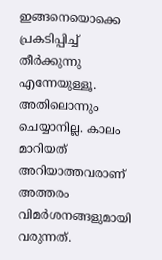ഇങ്ങനെയൊക്കെ പ്രകടിപ്പിച്ച് തീർക്കുന്നു എന്നേയുള്ളൂ.
അതിലൊന്നും ചെയ്യാനില്ല. കാലം മാറിയത് അറിയാത്തവരാണ് അത്തരം വിമർശനങ്ങളുമായി വരുന്നത്.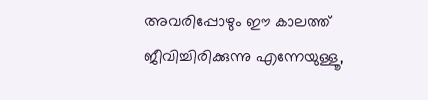അവരിപ്പോഴും ഈ കാലത്ത് ജീവിച്ചിരിക്കുന്നു എന്നേയുള്ളൂ,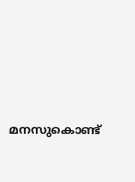മനസുകൊണ്ട്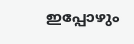ഇപ്പോഴും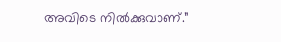അവിടെ നിൽക്കുവാണ്.”